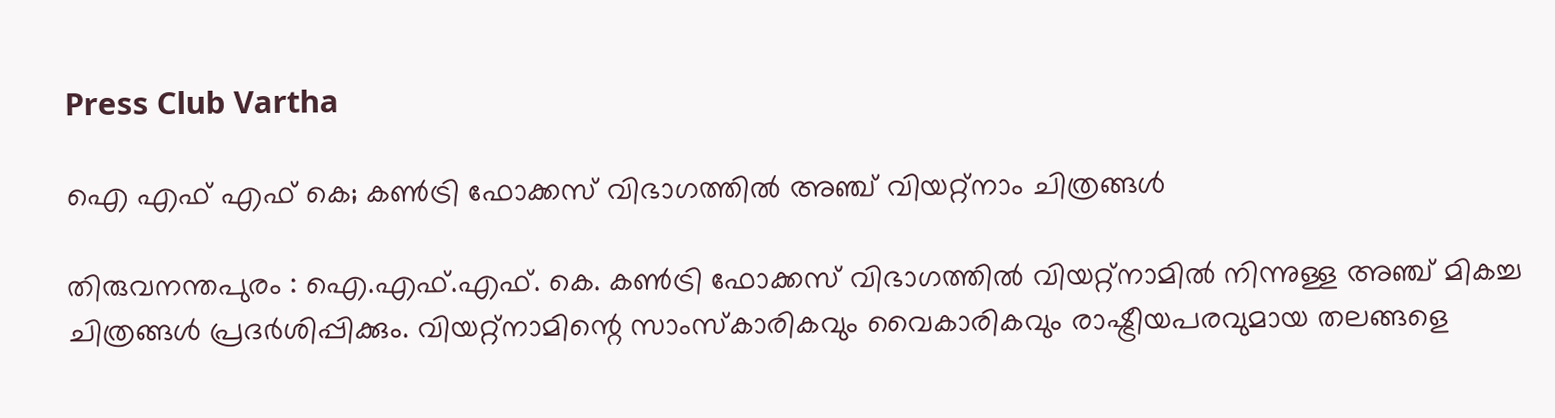Press Club Vartha

ഐ എഫ് എഫ് കെ; കണ്‍ട്രി ഫോക്കസ് വിഭാഗത്തില്‍ അഞ്ച് വിയറ്റ്‌നാം ചിത്രങ്ങള്‍

തിരുവനന്തപുരം : ഐ.എഫ്.എഫ്. കെ. കണ്‍ട്രി ഫോക്കസ് വിഭാഗത്തില്‍ വിയറ്റ്‌നാമില്‍ നിന്നുള്ള അഞ്ച് മികച്ച ചിത്രങ്ങള്‍ പ്രദര്‍ശിപ്പിക്കും. വിയറ്റ്‌നാമിന്റെ സാംസ്‌കാരികവും വൈകാരികവും രാഷ്ട്രീയപരവുമായ തലങ്ങളെ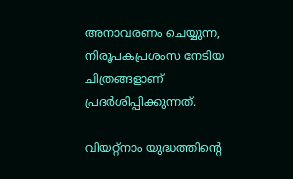അനാവരണം ചെയ്യുന്ന, നിരൂപകപ്രശംസ നേടിയ ചിത്രങ്ങളാണ് പ്രദർശിപ്പിക്കുന്നത്.

വിയറ്റ്‌നാം യുദ്ധത്തിന്റെ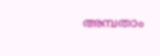അമ്പതാം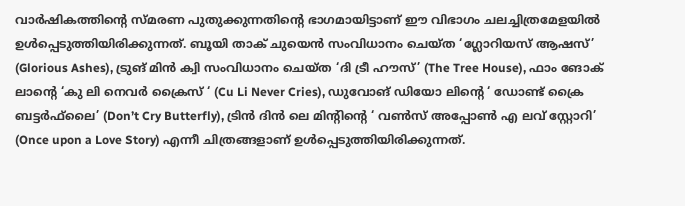വാര്‍ഷികത്തിന്റെ സ്മരണ പുതുക്കുന്നതിന്റെ ഭാഗമായിട്ടാണ് ഈ വിഭാഗം ചലച്ചിത്രമേളയിൽ ഉൾപ്പെടുത്തിയിരിക്കുന്നത്. ബൂയി താക് ചുയെന്‍ സംവിധാനം ചെയ്ത ‘ഗ്ലോറിയസ് ആഷസ്’ (Glorious Ashes), ട്രുങ് മിന്‍ ക്വി സംവിധാനം ചെയ്ത ‘ദി ട്രീ ഹൗസ്’ (The Tree House), ഫാം ങോക് ലാന്റെ ‘കു ലി നെവര്‍ ക്രൈസ് ‘ (Cu Li Never Cries), ഡുവോങ് ഡിയോ ലിന്റെ ‘ ഡോണ്ട് ക്രൈ ബട്ടര്‍ഫ്‌ലൈ’ (Don’t Cry Butterfly), ട്രിന്‍ ദിന്‍ ലെ മിന്റിന്റെ ‘ വണ്‍സ് അപ്പോണ്‍ എ ലവ് സ്റ്റോറി’ (Once upon a Love Story) എന്നീ ചിത്രങ്ങളാണ് ഉള്‍പ്പെടുത്തിയിരിക്കുന്നത്.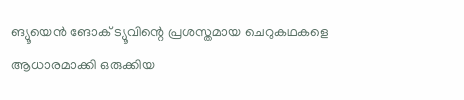ങ്യൂയെന്‍ ങോക് ട്യൂവിന്റെ പ്രശസ്തമായ ചെറുകഥകളെ ആധാരമാക്കി ഒരുക്കിയ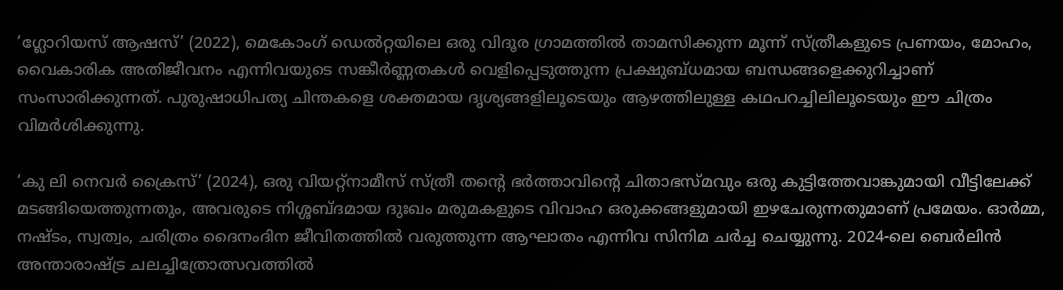‘ഗ്ലോറിയസ് ആഷസ്’ (2022), മെകോംഗ് ഡെല്‍റ്റയിലെ ഒരു വിദൂര ഗ്രാമത്തില്‍ താമസിക്കുന്ന മൂന്ന് സ്ത്രീകളുടെ പ്രണയം, മോഹം, വൈകാരിക അതിജീവനം എന്നിവയുടെ സങ്കീര്‍ണ്ണതകള്‍ വെളിപ്പെടുത്തുന്ന പ്രക്ഷുബ്ധമായ ബന്ധങ്ങളെക്കുറിച്ചാണ് സംസാരിക്കുന്നത്. പുരുഷാധിപത്യ ചിന്തകളെ ശക്തമായ ദൃശ്യങ്ങളിലൂടെയും ആഴത്തിലുള്ള കഥപറച്ചിലിലൂടെയും ഈ ചിത്രം വിമര്‍ശിക്കുന്നു.

‘കു ലി നെവര്‍ ക്രൈസ്’ (2024), ഒരു വിയറ്റ്‌നാമീസ് സ്ത്രീ തന്റെ ഭര്‍ത്താവിന്റെ ചിതാഭസ്മവും ഒരു കുട്ടിത്തേവാങ്കുമായി വീട്ടിലേക്ക് മടങ്ങിയെത്തുന്നതും, അവരുടെ നിശ്ശബ്ദമായ ദുഃഖം മരുമകളുടെ വിവാഹ ഒരുക്കങ്ങളുമായി ഇഴചേരുന്നതുമാണ് പ്രമേയം. ഓര്‍മ്മ, നഷ്ടം, സ്വത്വം, ചരിത്രം ദൈനംദിന ജീവിതത്തില്‍ വരുത്തുന്ന ആഘാതം എന്നിവ സിനിമ ചര്‍ച്ച ചെയ്യുന്നു. 2024-ലെ ബെര്‍ലിന്‍ അന്താരാഷ്ട്ര ചലച്ചിത്രോത്സവത്തില്‍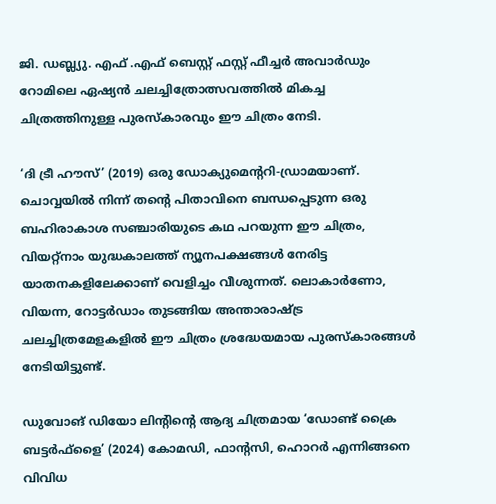ജി. ഡബ്ല്യു. എഫ് .എഫ് ബെസ്റ്റ് ഫസ്റ്റ് ഫീച്ചര്‍ അവാര്‍ഡും റോമിലെ ഏഷ്യന്‍ ചലച്ചിത്രോത്സവത്തില്‍ മികച്ച ചിത്രത്തിനുള്ള പുരസ്‌കാരവും ഈ ചിത്രം നേടി.

‘ദി ട്രീ ഹൗസ്’ (2019) ഒരു ഡോക്യുമെന്ററി-ഡ്രാമയാണ്. ചൊവ്വയില്‍ നിന്ന് തന്റെ പിതാവിനെ ബന്ധപ്പെടുന്ന ഒരു ബഹിരാകാശ സഞ്ചാരിയുടെ കഥ പറയുന്ന ഈ ചിത്രം, വിയറ്റ്‌നാം യുദ്ധകാലത്ത് ന്യൂനപക്ഷങ്ങള്‍ നേരിട്ട യാതനകളിലേക്കാണ് വെളിച്ചം വീശുന്നത്. ലൊകാര്‍ണോ, വിയന്ന, റോട്ടര്‍ഡാം തുടങ്ങിയ അന്താരാഷ്ട്ര ചലച്ചിത്രമേളകളില്‍ ഈ ചിത്രം ശ്രദ്ധേയമായ പുരസ്‌കാരങ്ങള്‍ നേടിയിട്ടുണ്ട്.

ഡുവോങ് ഡിയോ ലിന്റിന്റെ ആദ്യ ചിത്രമായ ‘ഡോണ്ട് ക്രൈ ബട്ടര്‍ഫ്‌ളൈ’ (2024) കോമഡി, ഫാന്റസി, ഹൊറര്‍ എന്നിങ്ങനെ വിവിധ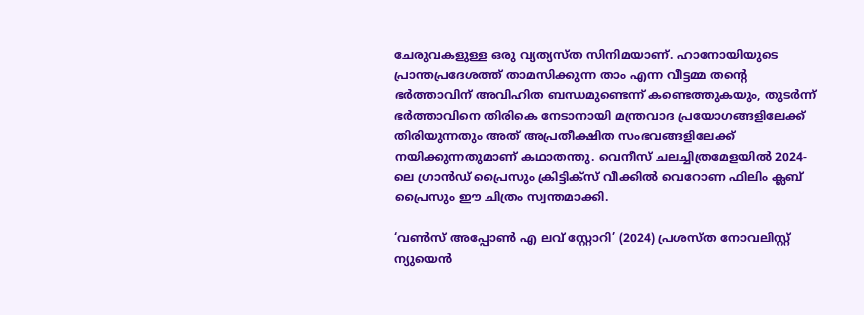ചേരുവകളുള്ള ഒരു വ്യത്യസ്ത സിനിമയാണ്. ഹാനോയിയുടെ പ്രാന്തപ്രദേശത്ത് താമസിക്കുന്ന താം എന്ന വീട്ടമ്മ തന്റെ ഭര്‍ത്താവിന് അവിഹിത ബന്ധമുണ്ടെന്ന് കണ്ടെത്തുകയും, തുടര്‍ന്ന് ഭര്‍ത്താവിനെ തിരികെ നേടാനായി മന്ത്രവാദ പ്രയോഗങ്ങളിലേക്ക് തിരിയുന്നതും അത് അപ്രതീക്ഷിത സംഭവങ്ങളിലേക്ക് നയിക്കുന്നതുമാണ് കഥാതന്തു. വെനീസ് ചലച്ചിത്രമേളയില്‍ 2024-ലെ ഗ്രാന്‍ഡ് പ്രൈസും ക്രിട്ടിക്‌സ് വീക്കില്‍ വെറോണ ഫിലിം ക്ലബ് പ്രൈസും ഈ ചിത്രം സ്വന്തമാക്കി.

‘വണ്‍സ് അപ്പോണ്‍ എ ലവ് സ്റ്റോറി’ (2024) പ്രശസ്ത നോവലിസ്റ്റ് ന്യുയെന്‍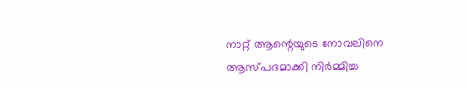നാറ്റ് ആന്റെയുടെ നോവലിനെ ആസ്പദമാക്കി നിര്‍മ്മിച്ച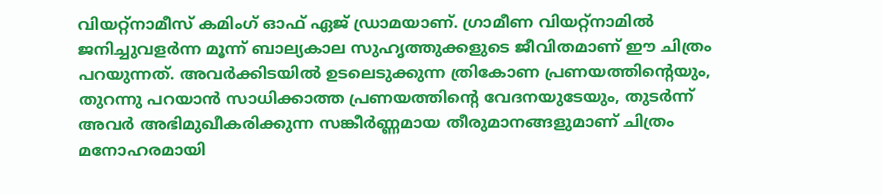വിയറ്റ്‌നാമീസ് കമിംഗ് ഓഫ് ഏജ് ഡ്രാമയാണ്. ഗ്രാമീണ വിയറ്റ്‌നാമില്‍ ജനിച്ചുവളര്‍ന്ന മൂന്ന് ബാല്യകാല സുഹൃത്തുക്കളുടെ ജീവിതമാണ് ഈ ചിത്രം പറയുന്നത്. അവര്‍ക്കിടയില്‍ ഉടലെടുക്കുന്ന ത്രികോണ പ്രണയത്തിന്റെയും, തുറന്നു പറയാന്‍ സാധിക്കാത്ത പ്രണയത്തിന്റെ വേദനയുടേയും, തുടര്‍ന്ന് അവര്‍ അഭിമുഖീകരിക്കുന്ന സങ്കീര്‍ണ്ണമായ തീരുമാനങ്ങളുമാണ് ചിത്രം മനോഹരമായി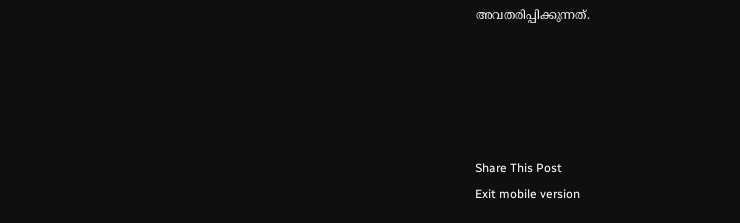അവതരിപ്പിക്കുന്നത്.





Share This Post
Exit mobile version